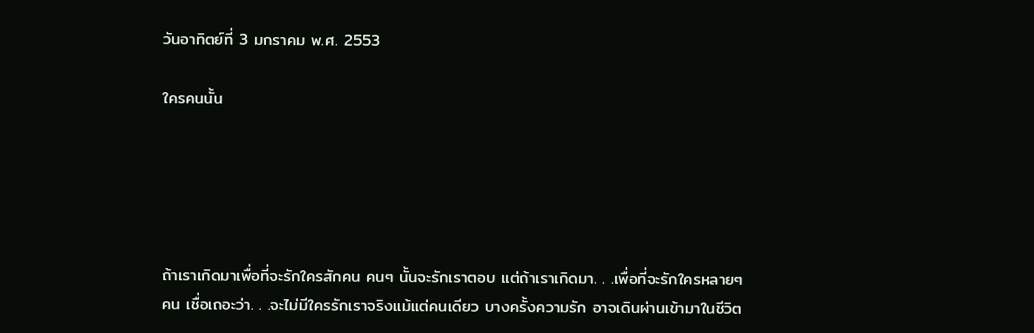วันอาทิตย์ที่ 3 มกราคม พ.ศ. 2553

ใครคนนั้น





ถ้าเราเกิดมาเพื่อที่จะรักใครสักคน คนๆ นั้นจะรักเราตอบ แต่ถ้าเราเกิดมา. . .เพื่อที่จะรักใครหลายๆ คน เชื่อเถอะว่า. . .จะไม่มีใครรักเราจริงแม้แต่คนเดียว บางครั้งความรัก อาจเดินผ่านเข้ามาในชีวิต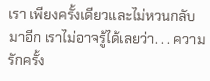เรา เพียงครั้งเดียวและไม่หวนกลับมาอีก เราไม่อาจรู้ได้เลยว่า. . . ความรักครั้ง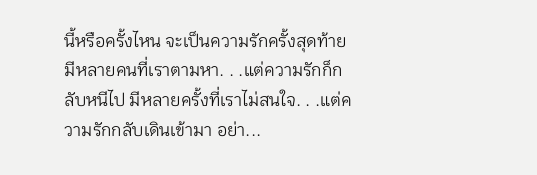นี้หรือครั้งไหน จะเป็นความรักครั้งสุดท้าย
มีหลายคนที่เราตามหา. . .แต่ความรักก็กลับหนีไป มีหลายครั้งที่เราไม่สนใจ. . .แต่ความรักกลับเดินเข้ามา อย่า...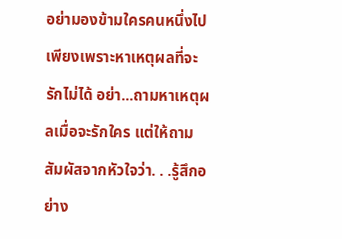อย่ามองข้ามใครคนหนึ่งไป เพียงเพราะหาเหตุผลที่จะรักไม่ได้ อย่า...ถามหาเหตุผลเมื่อจะรักใคร แต่ให้ถามสัมผัสจากหัวใจว่า. . .รู้สึกอย่าง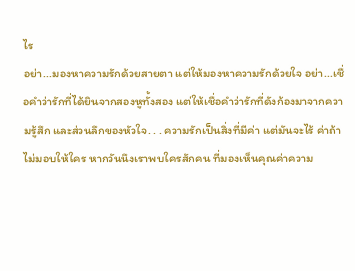ไร
อย่า...มองหาความรักด้วยสายตา แต่ให้มองหาความรักด้วยใจ อย่า...เชื่อคำว่ารักที่ได้ยินจากสองหูทั้งสอง แต่ให้เชื่อคำว่ารักที่ดังก้องมาจากความรู้สึก และส่วนลึกของหัวใจ. . . ความรักเป็นสิ่งที่มีค่า แต่มันจะไร้ ค่าถ้าไม่มอบให้ใคร หากวันนึงเราพบใครสักคน ที่มองเห็นคุณค่าความ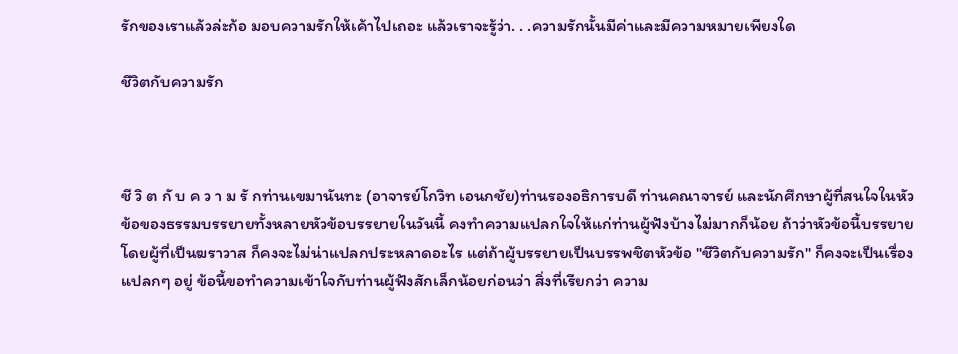รักของเราแล้วล่ะก้อ มอบความรักให้เค้าไปเถอะ แล้วเราจะรู้ว่า. . .ความรักนั้นมีค่าและมีความหมายเพียงใด

ชีวิตกับความรัก



ชี วิ ต กั บ ค ว า ม รั กท่านเขมานันทะ (อาจารย์โกวิท เอนกชัย)ท่านรองอธิการบดี ท่านคณาจารย์ และนักศึกษาผู้ที่สนใจในหัวข้อของธรรมบรรยายทั้งหลายหัวข้อบรรยายในวันนี้ คงทำความแปลกใจให้แก่ท่านผู้ฟังบ้างไม่มากก็น้อย ถ้าว่าหัวข้อนี้บรรยายโดยผู้ที่เป็นฆราวาส ก็คงจะไม่น่าแปลกประหลาดอะไร แต่ถ้าผู้บรรยายเป็นบรรพชิตหัวข้อ "ชีวิตกับความรัก" ก็คงจะเป็นเรื่องแปลกๆ อยู่ ข้อนี้ขอทำความเข้าใจกับท่านผู้ฟังสักเล็กน้อยก่อนว่า สิ่งที่เรียกว่า ความ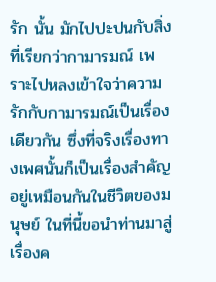รัก นั้น มักไปปะปนกับสิ่งที่เรียกว่ากามารมณ์ เพราะไปหลงเข้าใจว่าความรักกับกามารมณ์เป็นเรื่องเดียวกัน ซึ่งที่จริงเรื่องทางเพศนั้นก็เป็นเรื่องสำคัญอยู่เหมือนกันในชีวิตของมนุษย์ ในที่นี้ขอนำท่านมาสู่เรื่องค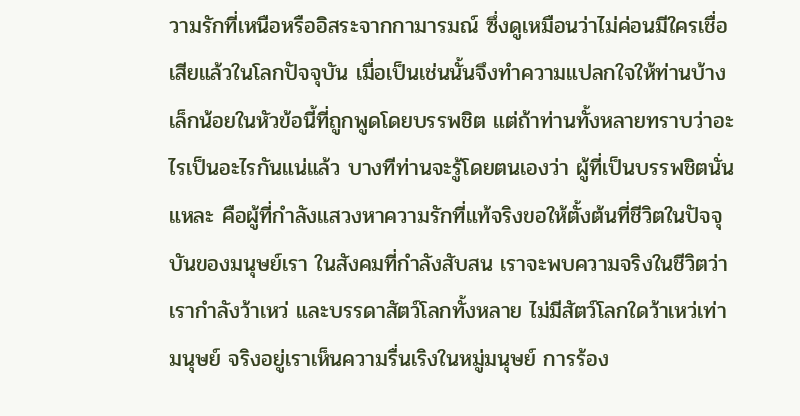วามรักที่เหนือหรืออิสระจากกามารมณ์ ซึ่งดูเหมือนว่าไม่ค่อนมีใครเชื่อเสียแล้วในโลกปัจจุบัน เมื่อเป็นเช่นนั้นจึงทำความแปลกใจให้ท่านบ้างเล็กน้อยในหัวข้อนี้ที่ถูกพูดโดยบรรพชิต แต่ถ้าท่านทั้งหลายทราบว่าอะไรเป็นอะไรกันแน่แล้ว บางทีท่านจะรู้โดยตนเองว่า ผู้ที่เป็นบรรพชิตนั่นแหละ คือผู้ที่กำลังแสวงหาความรักที่แท้จริงขอให้ตั้งต้นที่ชีวิตในปัจจุบันของมนุษย์เรา ในสังคมที่กำลังสับสน เราจะพบความจริงในชีวิตว่า เรากำลังว้าเหว่ และบรรดาสัตว์โลกทั้งหลาย ไม่มีสัตว์โลกใดว้าเหว่เท่ามนุษย์ จริงอยู่เราเห็นความรื่นเริงในหมู่มนุษย์ การร้อง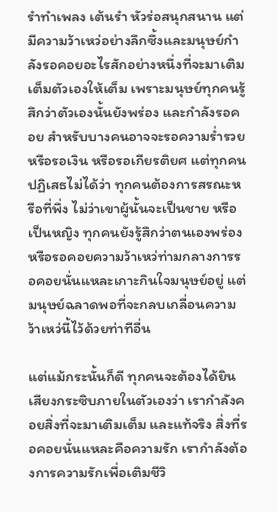รำทำเพลง เต้นรำ หัวร่อสนุกสนาน แต่มีความว้าเหว่อย่างลึกซึ้งและมนุษย์กำลังรอคอยอะไรสักอย่างหนึ่งที่จะมาเติมเต็มตัวเองให้เต็ม เพราะมนุษย์ทุกคนรู้สึกว่าตัวเองนั้นยังพร่อง และกำลังรอคอย สำหรับบางคนอาจจะรอความร่ำรวย หรือรอเงิน หรือรอเกียรติยศ แต่ทุกคนปฏิเสธไม่ได้ว่า ทุกคนต้องการสรณะหรือที่พึ่ง ไม่ว่าเขาผู้นั้นจะเป็นชาย หรือเป็นหญิง ทุกคนยังรู้สึกว่าตนเองพร่องหรือรอคอยความว้าเหว่ท่ามกลางการรอคอยนั่นแหละเกาะกินใจมนุษย์อยู่ แต่มนุษย์ฉลาดพอที่จะกลบเกลื่อนความว้าเหว่นี้ไว้ด้วยท่าทีอื่น

แต่แม้กระนั้นก็ดี ทุกคนจะต้องได้ยินเสียงกระซิบภายในตัวเองว่า เรากำลังคอยสิ่งที่จะมาเติมเต็ม และแท้จริง สิ่งที่รอคอยนั่นแหละคือความรัก เรากำลังต้องการความรักเพื่อเติมชีวิ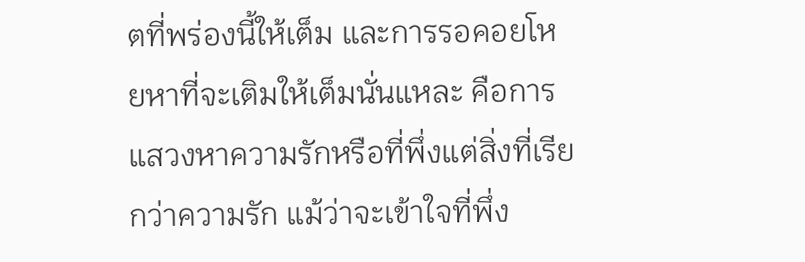ตที่พร่องนี้ให้เต็ม และการรอคอยโหยหาที่จะเติมให้เต็มนั่นแหละ คือการแสวงหาความรักหรือที่พึ่งแต่สิ่งที่เรียกว่าความรัก แม้ว่าจะเข้าใจที่พึ่ง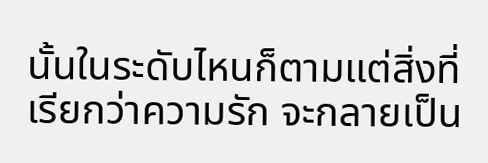นั้นในระดับไหนก็ตามแต่สิ่งที่เรียกว่าความรัก จะกลายเป็น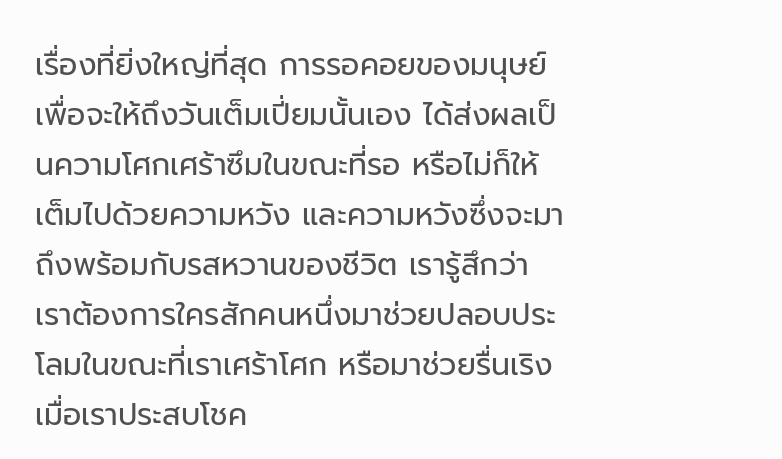เรื่องที่ยิ่งใหญ่ที่สุด การรอคอยของมนุษย์เพื่อจะให้ถึงวันเต็มเปี่ยมนั้นเอง ได้ส่งผลเป็นความโศกเศร้าซึมในขณะที่รอ หรือไม่ก็ให้เต็มไปด้วยความหวัง และความหวังซึ่งจะมาถึงพร้อมกับรสหวานของชีวิต เรารู้สึกว่า เราต้องการใครสักคนหนึ่งมาช่วยปลอบประโลมในขณะที่เราเศร้าโศก หรือมาช่วยรื่นเริงเมื่อเราประสบโชค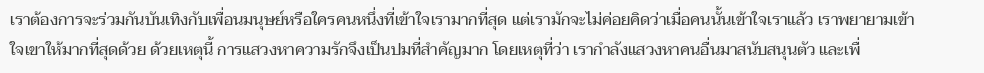เราต้องการจะร่วมกันบันเทิงกับเพื่อนมนุษย์หรือใครคนหนึ่งที่เข้าใจเรามากที่สุด แต่เรามักจะไม่ค่อยคิดว่าเมื่อคนนั้นเข้าใจเราแล้ว เราพยายามเข้าใจเขาให้มากที่สุดด้วย ด้วยเหตุนี้ การแสวงหาความรักจึงเป็นปมที่สำคัญมาก โดยเหตุที่ว่า เรากำลังแสวงหาคนอื่นมาสนับสนุนตัว และเพื่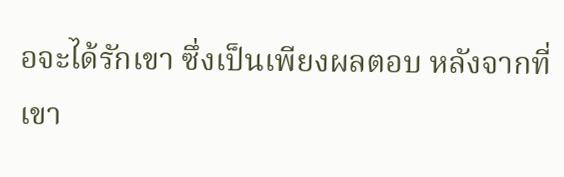อจะได้รักเขา ซึ่งเป็นเพียงผลตอบ หลังจากที่เขา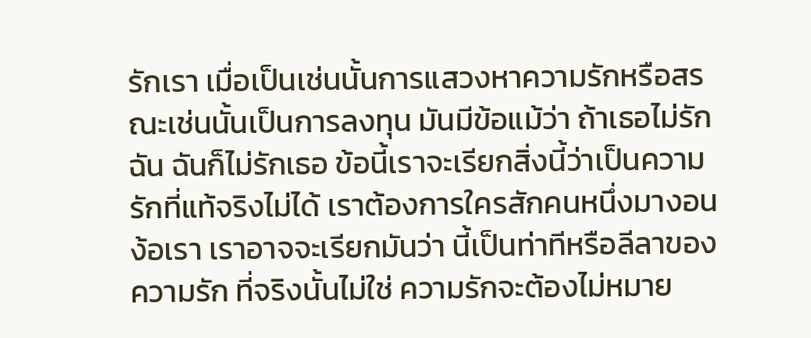รักเรา เมื่อเป็นเช่นนั้นการแสวงหาความรักหรือสรณะเช่นนั้นเป็นการลงทุน มันมีข้อแม้ว่า ถ้าเธอไม่รักฉัน ฉันก็ไม่รักเธอ ข้อนี้เราจะเรียกสิ่งนี้ว่าเป็นความรักที่แท้จริงไม่ได้ เราต้องการใครสักคนหนึ่งมางอนง้อเรา เราอาจจะเรียกมันว่า นี้เป็นท่าทีหรือลีลาของความรัก ที่จริงนั้นไม่ใช่ ความรักจะต้องไม่หมาย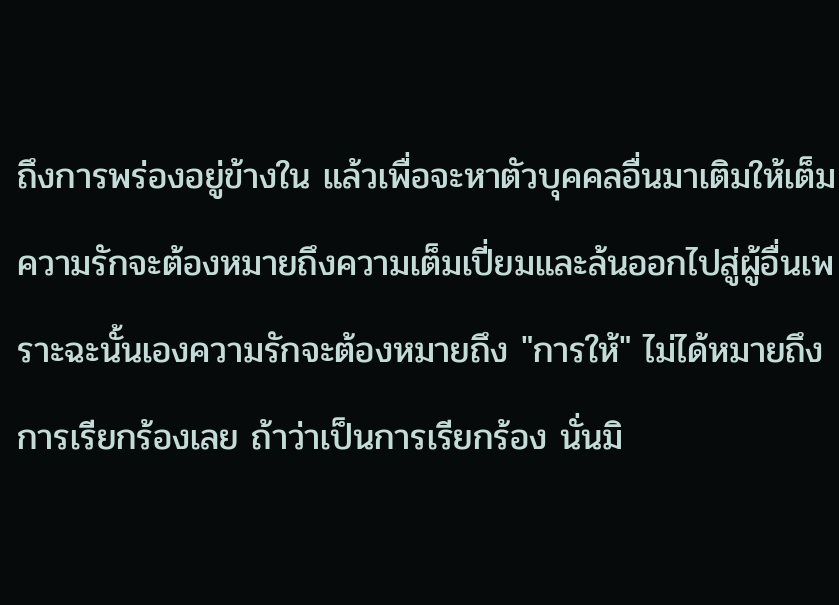ถึงการพร่องอยู่ข้างใน แล้วเพื่อจะหาตัวบุคคลอื่นมาเติมให้เต็ม ความรักจะต้องหมายถึงความเต็มเปี่ยมและล้นออกไปสู่ผู้อื่นเพราะฉะนั้นเองความรักจะต้องหมายถึง "การให้" ไม่ได้หมายถึงการเรียกร้องเลย ถ้าว่าเป็นการเรียกร้อง นั่นมิ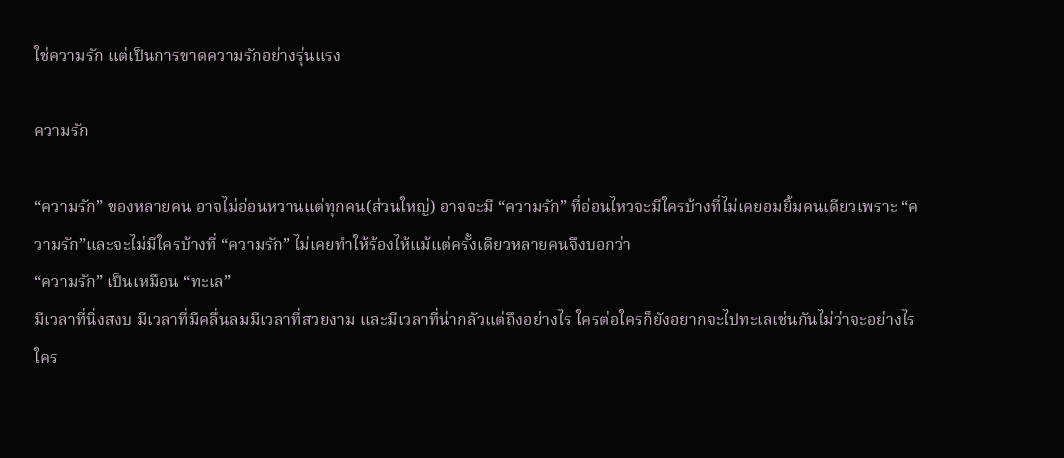ใช่ความรัก แต่เป็นการขาดความรักอย่างรุ่นแรง

ความรัก

“ความรัก” ของหลายคน อาจไม่อ่อนหวานแต่ทุกคน(ส่วนใหญ่) อาจจะมี “ความรัก” ที่อ่อนไหวจะมีใครบ้างที่ไม่เคยอมยิ้มคนเดียวเพราะ “ความรัก”และจะไม่มีใครบ้างที่ “ความรัก” ไม่เคยทำให้ร้องไห้แม้แต่ครั้งเดียวหลายคนจึงบอกว่า
“ความรัก” เป็นเหมือน “ทะเล”
มีเวลาที่นิ่งสงบ มีเวลาที่มีคลื่นลมมีเวลาที่สวยงาม และมีเวลาที่น่ากลัวแต่ถึงอย่างไร ใครต่อใครก็ยังอยากจะไปทะเลเช่นกันไม่ว่าจะอย่างไร ใคร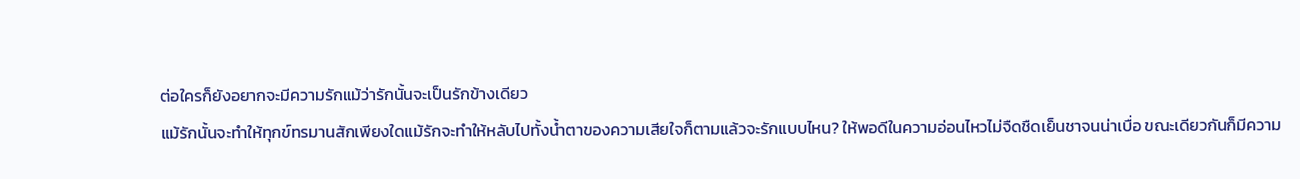ต่อใครก็ยังอยากจะมีความรักแม้ว่ารักนั้นจะเป็นรักข้างเดียว
แม้รักนั้นจะทำให้ทุกข์ทรมานสักเพียงใดแม้รักจะทำให้หลับไปทั้งน้ำตาของความเสียใจก็ตามแล้วจะรักแบบไหน? ให้พอดีในความอ่อนไหวไม่จืดชืดเย็นชาจนน่าเบื่อ ขณะเดียวกันก็มีความ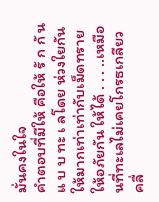มั่นคงในใจ
คำตอบที่มีให้ คือให้ รั ก กั น แ บ บ ทะ เ ลโดย ห่วงใยกัน ให้มากเท่าเท่ากับเม็ดทรายให้อภัยกัน ให้ได้ . . . ..เหมือนที่ทะเลไม่เคยโกรธเกลียวคลื่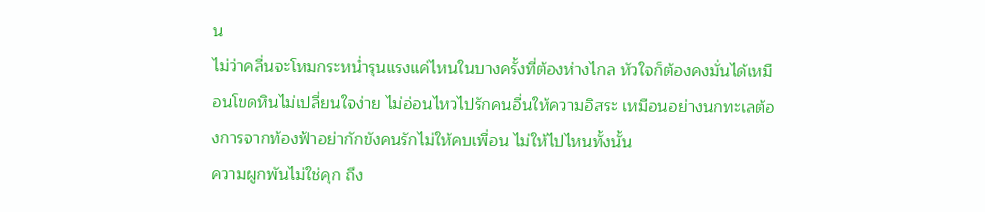น
ไม่ว่าคลื่นจะโหมกระหน่ำรุนแรงแค่ไหนในบางครั้งที่ต้องห่างไกล หัวใจก็ต้องคงมั่นได้เหมือนโขดหินไม่เปลี่ยนใจง่าย ไม่อ่อนไหวไปรักคนอื่นให้ความอิสระ เหมือนอย่างนกทะเลต้องการจากท้องฟ้าอย่ากักขังคนรักไม่ให้คบเพื่อน ไม่ให้ไปไหนทั้งนั้น
ความผูกพันไม่ใช่คุก ถึง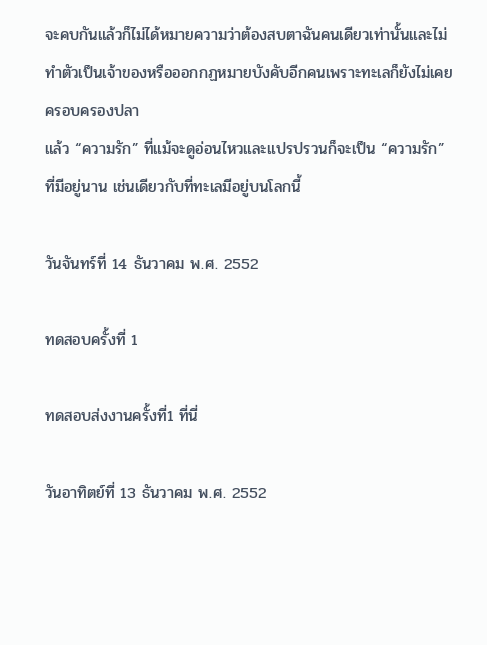จะคบกันแล้วก็ไม่ได้หมายความว่าต้องสบตาฉันคนเดียวเท่านั้นและไม่ทำตัวเป็นเจ้าของหรือออกกฏหมายบังคับอีกคนเพราะทะเลก็ยังไม่เคยครอบครองปลา
แล้ว “ความรัก” ที่แม้จะดูอ่อนไหวและแปรปรวนก็จะเป็น “ความรัก” ที่มีอยู่นาน เช่นเดียวกับที่ทะเลมีอยู่บนโลกนี้

วันจันทร์ที่ 14 ธันวาคม พ.ศ. 2552

ทดสอบครั้งที่ 1

ทดสอบส่งงานครั้งที่1 ที่นี่

วันอาทิตย์ที่ 13 ธันวาคม พ.ศ. 2552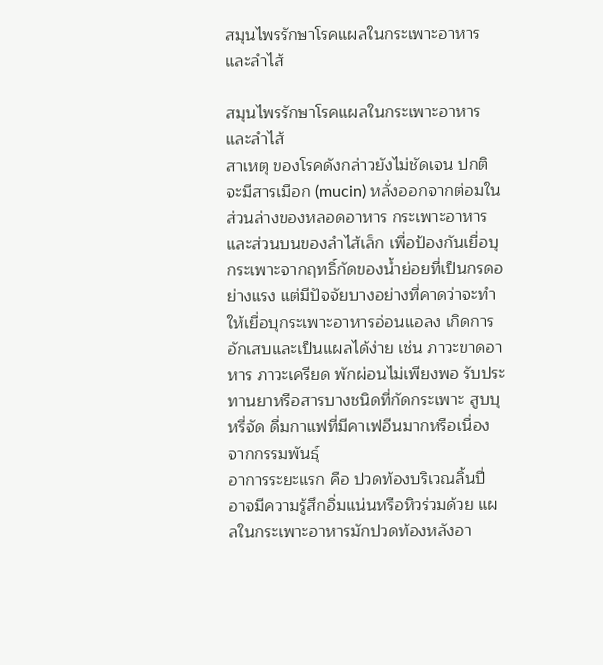สมุนไพรรักษาโรคแผลในกระเพาะอาหารและลำไส้

สมุนไพรรักษาโรคแผลในกระเพาะอาหารและลำไส้
สาเหตุ ของโรคดังกล่าวยังไม่ชัดเจน ปกติจะมีสารเมือก (mucin) หลั่งออกจากต่อมในส่วนล่างของหลอดอาหาร กระเพาะอาหารและส่วนบนของลำไส้เล็ก เพื่อป้องกันเยื่อบุกระเพาะจากฤทธิ์กัดของน้ำย่อยที่เป็นกรดอย่างแรง แต่มีปัจจัยบางอย่างที่คาดว่าจะทำให้เยื่อบุกระเพาะอาหารอ่อนแอลง เกิดการอักเสบและเป็นแผลได้ง่าย เช่น ภาวะขาดอาหาร ภาวะเครียด พักผ่อนไม่เพียงพอ รับประทานยาหรือสารบางชนิดที่กัดกระเพาะ สูบบุหรี่จัด ดื่มกาแฟที่มีคาเฟอีนมากหรือเนื่องจากกรรมพันธุ์
อาการระยะแรก คือ ปวดท้องบริเวณลิ้นปี่ อาจมีความรู้สึกอิ่มแน่นหรือหิวร่วมด้วย แผลในกระเพาะอาหารมักปวดท้องหลังอา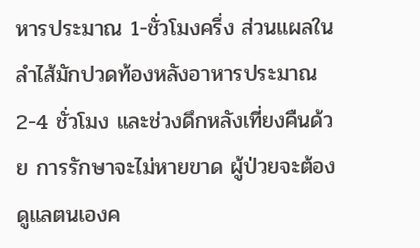หารประมาณ 1-ชั่วโมงครึ่ง ส่วนแผลในลำไส้มักปวดท้องหลังอาหารประมาณ 2-4 ชั่วโมง และช่วงดึกหลังเที่ยงคืนด้วย การรักษาจะไม่หายขาด ผู้ป่วยจะต้องดูแลตนเองค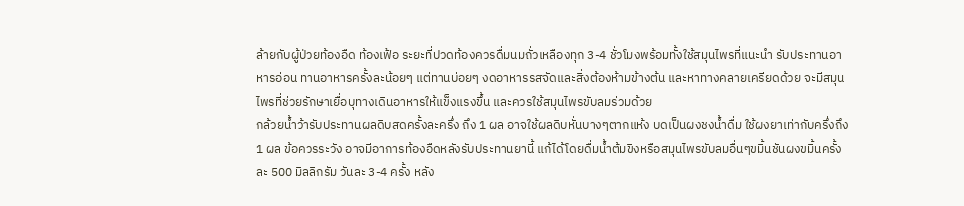ล้ายกับผู้ป่วยท้องอืด ท้องเฟ้อ ระยะที่ปวดท้องควรดื่มนมถั่วเหลืองทุก 3-4 ชั่วโมงพร้อมทั้งใช้สมุนไพรที่แนะนำ รับประทานอาหารอ่อน ทานอาหารครั้งละน้อยๆ แต่ทานบ่อยๆ งดอาหารรสจัดและสิ่งต้องห้ามข้างต้น และหาทางคลายเครียดด้วย จะมีสมุนไพรที่ช่วยรักษาเยื่อบุทางเดินอาหารให้แข็งแรงขึ้น และควรใช้สมุนไพรขับลมร่วมด้วย
กล้วยน้ำว้ารับประทานผลดิบสดครั้งละครึ่ง ถึง 1 ผล อาจใช้ผลดิบหั่นบางๆตากแห้ง บดเป็นผงชงน้ำดื่ม ใช้ผงยาเท่ากับครึ่งถึง 1 ผล ข้อควรระวัง อาจมีอาการท้องอืดหลังรับประทานยานี้ แก้ได้โดยดื่มน้ำต้มขิงหรือสมุนไพรขับลมอื่นๆขมิ้นชันผงขมิ้นครั้งละ 500 มิลลิกรัม วันละ 3-4 ครั้ง หลัง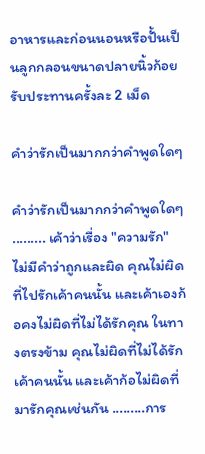อาหารและก่อนนอนหรือปั้นเป็นลูกกลอนขนาดปลายนิ้วก้อย รับประทานครั้งละ 2 เม็ด

คำว่ารักเป็นมากกว่าคำพูดใดๆ

คำว่ารักเป็นมากกว่าคำพูดใดๆ
......... เค้าว่าเรื่อง "ความรัก" ไม่มีคำว่าถูกและผิด คุณไม่ผิดที่ไปรักเค้าคนนั้น และเค้าเองก้อคงไม่ผิดที่ไม่ได้รักคุณ ในทางตรงข้าม คุณไม่ผิดที่ไม่ได้รักเค้าคนนั้น และเค้าก้อไม่ผิดที่มารักคุณเช่นกัน .........การ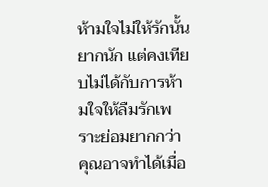ห้ามใจไม่ให้รักนั้นยากนัก แต่คงเทียบไม่ได้กับการห้ามใจให้ลืมรักเพราะย่อมยากกว่า คุณอาจทำได้เมื่อ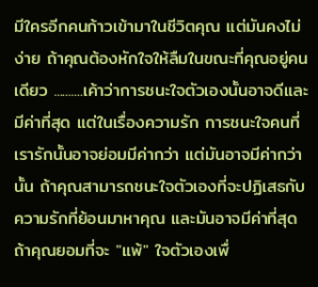มีใครอีกคนก้าวเข้ามาในชีวิตคุณ แต่มันคงไม่ง่าย ถ้าคุณต้องหักใจให้ลืมในขณะที่คุณอยู่คนเดียว ..........เค้าว่าการชนะใจตัวเองนั้นอาจดีและมีค่าที่สุด แต่ในเรื่องความรัก การชนะใจคนที่เรารักนั้นอาจย่อมมีค่ากว่า แต่มันอาจมีค่ากว่านั้น ถ้าคุณสามารถชนะใจตัวเองที่จะปฏิเสธกับความรักที่ย้อนมาหาคุณ และมันอาจมีค่าที่สุด ถ้าคุณยอมที่จะ "แพ้" ใจตัวเองเพื่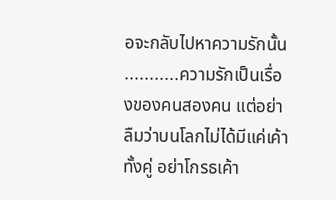อจะกลับไปหาความรักนั้น ...........ความรักเป็นเรื่องของคนสองคน แต่อย่าลืมว่าบนโลกไม่ได้มีแค่เค้าทั้งคู่ อย่าโกรธเค้า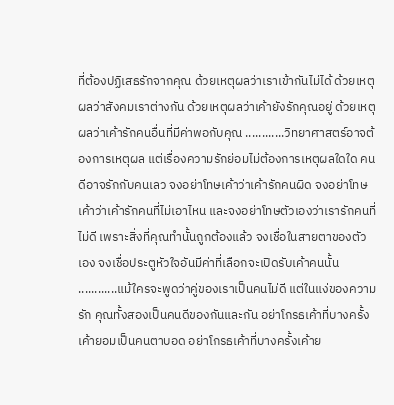ที่ต้องปฏิเสธรักจากคุณ ด้วยเหตุผลว่าเราเข้ากันไม่ได้ ด้วยเหตุผลว่าสังคมเราต่างกัน ด้วยเหตุผลว่าเค้ายังรักคุณอยู่ ด้วยเหตุผลว่าเค้ารักคนอื่นที่มีค่าพอกับคุณ ............วิทยาศาสตร์อาจต้องการเหตุผล แต่เรื่องความรักย่อมไม่ต้องการเหตุผลใดใด คนดีอาจรักกับคนเลว จงอย่าโทษเค้าว่าเค้ารักคนผิด จงอย่าโทษเค้าว่าเค้ารักคนที่ไม่เอาไหน และจงอย่าโทษตัวเองว่าเรารักคนที่ไม่ดี เพราะสิ่งที่คุณทำนั้นถูกต้องแล้ว จงเชื่อในสายตาของตัวเอง จงเชื่อประตูหัวใจอันมีค่าที่เลือกจะเปิดรับเค้าคนนั้น ............แม้ใครจะพูดว่าคู่ของเราเป็นคนไม่ดี แต่ในแง่ของความรัก คุณทั้งสองเป็นคนดีของกันและกัน อย่าโกรธเค้าที่บางครั้งเค้ายอมเป็นคนตาบอด อย่าโกรธเค้าที่บางครั้งเค้าย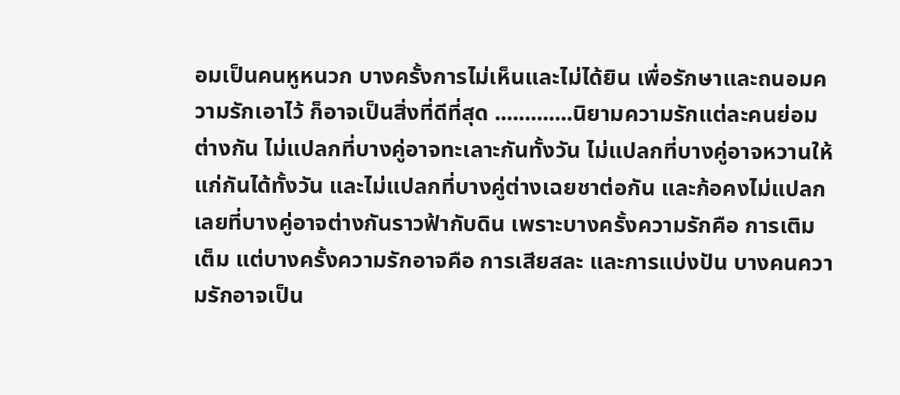อมเป็นคนหูหนวก บางครั้งการไม่เห็นและไม่ได้ยิน เพื่อรักษาและถนอมความรักเอาไว้ ก็อาจเป็นสิ่งที่ดีที่สุด .............นิยามความรักแต่ละคนย่อมต่างกัน ไม่แปลกที่บางคู่อาจทะเลาะกันทั้งวัน ไม่แปลกที่บางคู่อาจหวานให้แก่กันได้ทั้งวัน และไม่แปลกที่บางคู่ต่างเฉยชาต่อกัน และก้อคงไม่แปลกเลยที่บางคู่อาจต่างกันราวฟ้ากับดิน เพราะบางครั้งความรักคือ การเติมเต็ม แต่บางครั้งความรักอาจคือ การเสียสละ และการแบ่งปัน บางคนความรักอาจเป็น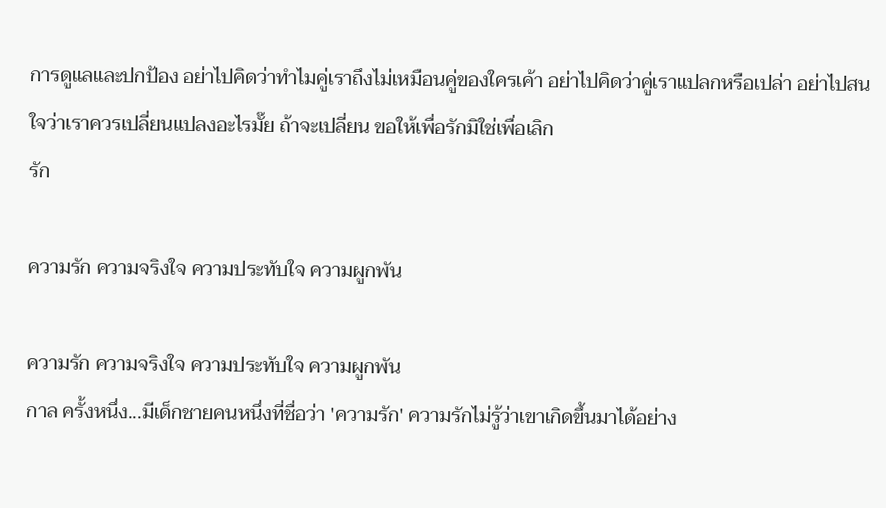การดูแลและปกป้อง อย่าไปคิดว่าทำไมคู่เราถึงไม่เหมือนคู่ของใครเค้า อย่าไปคิดว่าคู่เราแปลกหรือเปล่า อย่าไปสนใจว่าเราควรเปลี่ยนแปลงอะไรมั๊ย ถ้าจะเปลี่ยน ขอให้เพื่อรักมิใช่เพื่อเลิก
รัก

ความรัก ความจริงใจ ความประทับใจ ความผูกพัน

ความรัก ความจริงใจ ความประทับใจ ความผูกพัน
กาล ครั้งหนึ่ง...มีเด็กชายคนหนึ่งที่ชื่อว่า 'ความรัก' ความรักไม่รู้ว่าเขาเกิดขึ้นมาได้อย่าง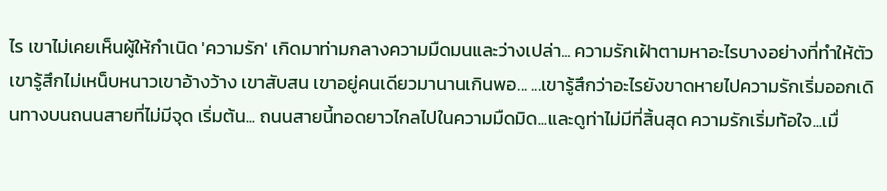ไร เขาไม่เคยเห็นผู้ให้กำเนิด 'ความรัก' เกิดมาท่ามกลางความมืดมนและว่างเปล่า... ความรักเฝ้าตามหาอะไรบางอย่างที่ทำให้ตัวเขารู้สึกไม่เหน็บหนาวเขาอ้างว้าง เขาสับสน เขาอยู่คนเดียวมานานเกินพอ... ...เขารู้สึกว่าอะไรยังขาดหายไปความรักเริ่มออกเดินทางบนถนนสายที่ไม่มีจุด เริ่มต้น... ถนนสายนี้ทอดยาวไกลไปในความมืดมิด...และดูท่าไม่มีที่สิ้นสุด ความรักเริ่มท้อใจ...เมื่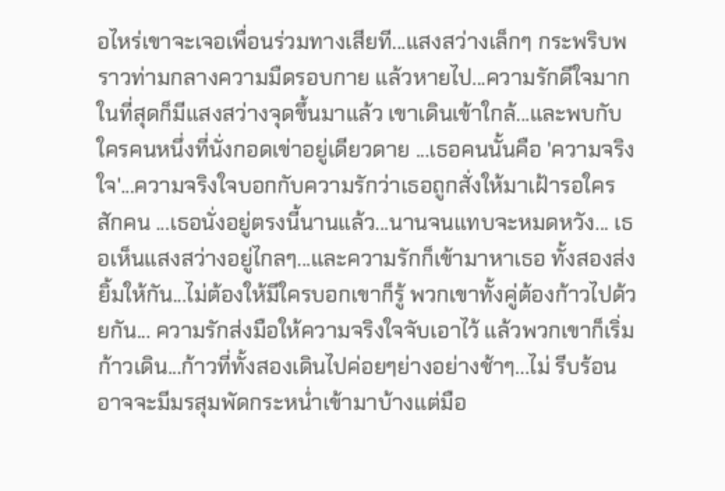อไหร่เขาจะเจอเพื่อนร่วมทางเสียที...แสงสว่างเล็กๆ กระพริบพราวท่ามกลางความมืดรอบกาย แล้วหายไป...ความรักดีใจมาก ในที่สุดก็มีแสงสว่างจุดขึ้นมาแล้ว เขาเดินเข้าใกล้...และพบกับใครคนหนึ่งที่นั่งกอดเข่าอยู่เดียวดาย ...เธอคนนั้นคือ 'ความจริงใจ'...ความจริงใจบอกกับความรักว่าเธอถูกสั่งให้มาเฝ้ารอใครสักคน ...เธอนั่งอยู่ตรงนี้นานแล้ว...นานจนแทบจะหมดหวัง... เธอเห็นแสงสว่างอยู่ไกลๆ...และความรักก็เข้ามาหาเธอ ทั้งสองส่งยิ้มให้กัน...ไม่ต้องให้มีใครบอกเขาก็รู้ พวกเขาทั้งคู่ต้องก้าวไปด้วยกัน... ความรักส่งมือให้ความจริงใจจับเอาไว้ แล้วพวกเขาก็เริ่มก้าวเดิน...ก้าวที่ทั้งสองเดินไปค่อยๆย่างอย่างช้าๆ...ไม่ รีบร้อน อาจจะมีมรสุมพัดกระหน่ำเข้ามาบ้างแต่มือ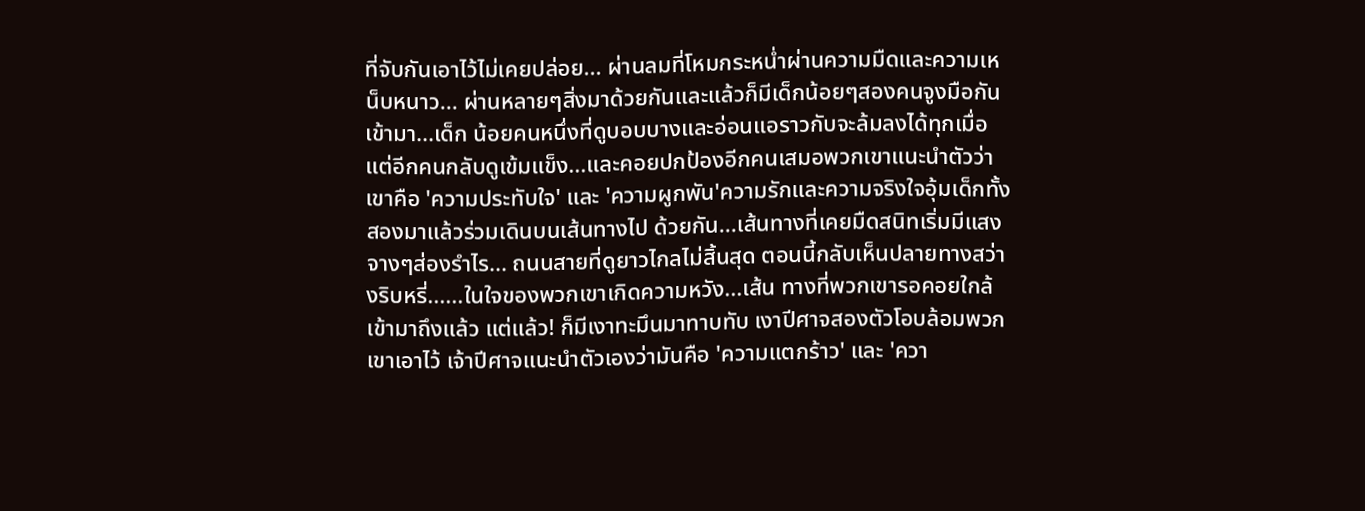ที่จับกันเอาไว้ไม่เคยปล่อย... ผ่านลมที่โหมกระหน่ำผ่านความมืดและความเหน็บหนาว... ผ่านหลายๆสิ่งมาด้วยกันและแล้วก็มีเด็กน้อยๆสองคนจูงมือกันเข้ามา...เด็ก น้อยคนหนึ่งที่ดูบอบบางและอ่อนแอราวกับจะล้มลงได้ทุกเมื่อ แต่อีกคนกลับดูเข้มแข็ง...และคอยปกป้องอีกคนเสมอพวกเขาแนะนำตัวว่าเขาคือ 'ความประทับใจ' และ 'ความผูกพัน'ความรักและความจริงใจอุ้มเด็กทั้งสองมาแล้วร่วมเดินบนเส้นทางไป ด้วยกัน...เส้นทางที่เคยมืดสนิทเริ่มมีแสงจางๆส่องรำไร... ถนนสายที่ดูยาวไกลไม่สิ้นสุด ตอนนี้กลับเห็นปลายทางสว่างริบหรี่......ในใจของพวกเขาเกิดความหวัง...เส้น ทางที่พวกเขารอคอยใกล้เข้ามาถึงแล้ว แต่แล้ว! ก็มีเงาทะมึนมาทาบทับ เงาปีศาจสองตัวโอบล้อมพวกเขาเอาไว้ เจ้าปีศาจแนะนำตัวเองว่ามันคือ 'ความแตกร้าว' และ 'ควา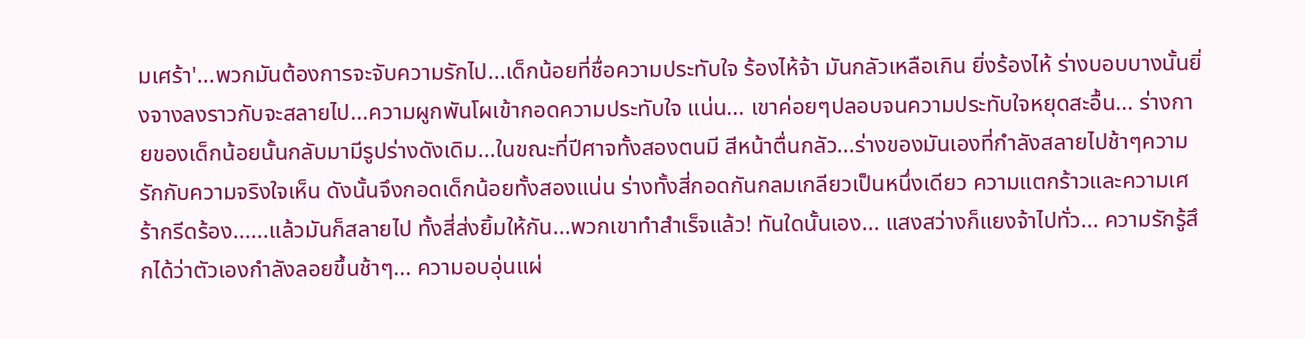มเศร้า'...พวกมันต้องการจะจับความรักไป...เด็กน้อยที่ชื่อความประทับใจ ร้องไห้จ้า มันกลัวเหลือเกิน ยิ่งร้องไห้ ร่างบอบบางนั้นยิ่งจางลงราวกับจะสลายไป...ความผูกพันโผเข้ากอดความประทับใจ แน่น... เขาค่อยๆปลอบจนความประทับใจหยุดสะอื้น... ร่างกายของเด็กน้อยนั้นกลับมามีรูปร่างดังเดิม...ในขณะที่ปีศาจทั้งสองตนมี สีหน้าตื่นกลัว...ร่างของมันเองที่กำลังสลายไปช้าๆความรักกับความจริงใจเห็น ดังนั้นจึงกอดเด็กน้อยทั้งสองแน่น ร่างทั้งสี่กอดกันกลมเกลียวเป็นหนึ่งเดียว ความแตกร้าวและความเศร้ากรีดร้อง......แล้วมันก็สลายไป ทั้งสี่ส่งยิ้มให้กัน...พวกเขาทำสำเร็จแล้ว! ทันใดนั้นเอง... แสงสว่างก็แยงจ้าไปทั่ว... ความรักรู้สึกได้ว่าตัวเองกำลังลอยขึ้นช้าๆ... ความอบอุ่นแผ่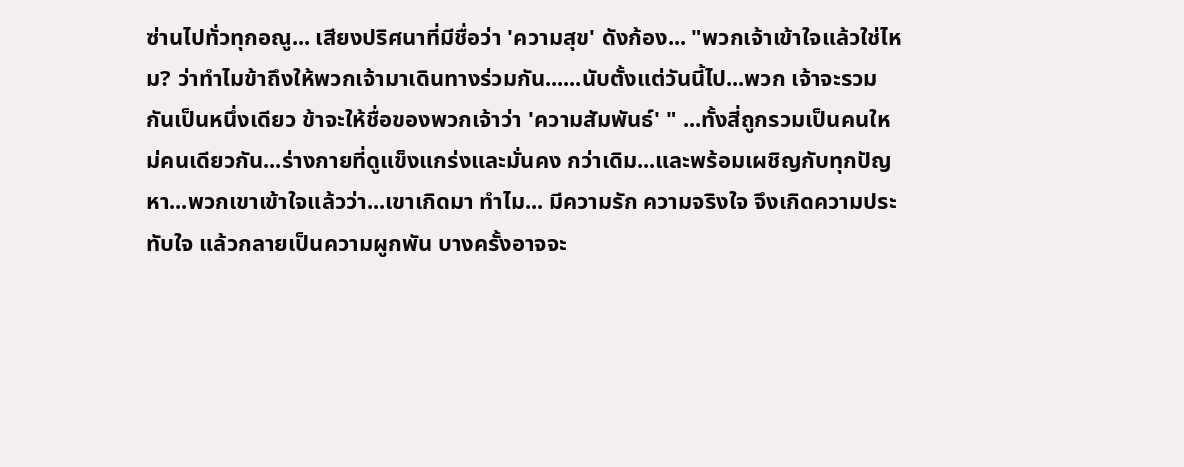ซ่านไปทั่วทุกอณู... เสียงปริศนาที่มีชื่อว่า 'ความสุข' ดังก้อง... "พวกเจ้าเข้าใจแล้วใช่ไหม? ว่าทำไมข้าถึงให้พวกเจ้ามาเดินทางร่วมกัน......นับตั้งแต่วันนี้ไป...พวก เจ้าจะรวมกันเป็นหนึ่งเดียว ข้าจะให้ชื่อของพวกเจ้าว่า 'ความสัมพันธ์' " ...ทั้งสี่ถูกรวมเป็นคนใหม่คนเดียวกัน...ร่างกายที่ดูแข็งแกร่งและมั่นคง กว่าเดิม...และพร้อมเผชิญกับทุกปัญหา...พวกเขาเข้าใจแล้วว่า...เขาเกิดมา ทำไม... มีความรัก ความจริงใจ จึงเกิดความประทับใจ แล้วกลายเป็นความผูกพัน บางครั้งอาจจะ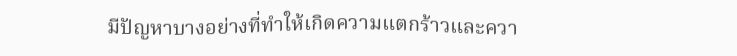มีปัญหาบางอย่างที่ทำให้เกิดความแตกร้าวและควา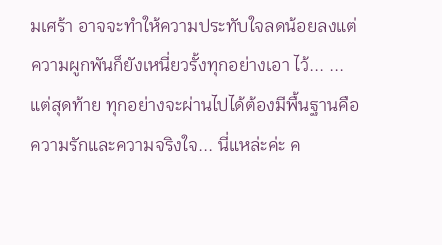มเศร้า อาจจะทำให้ความประทับใจลดน้อยลงแต่ความผูกพันก็ยังเหนี่ยวรั้งทุกอย่างเอา ไว้... ...แต่สุดท้าย ทุกอย่างจะผ่านไปได้ต้องมีพื้นฐานคือความรักและความจริงใจ... นี่แหล่ะค่ะ ค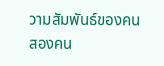วามสัมพันธ์ของคนสองคน